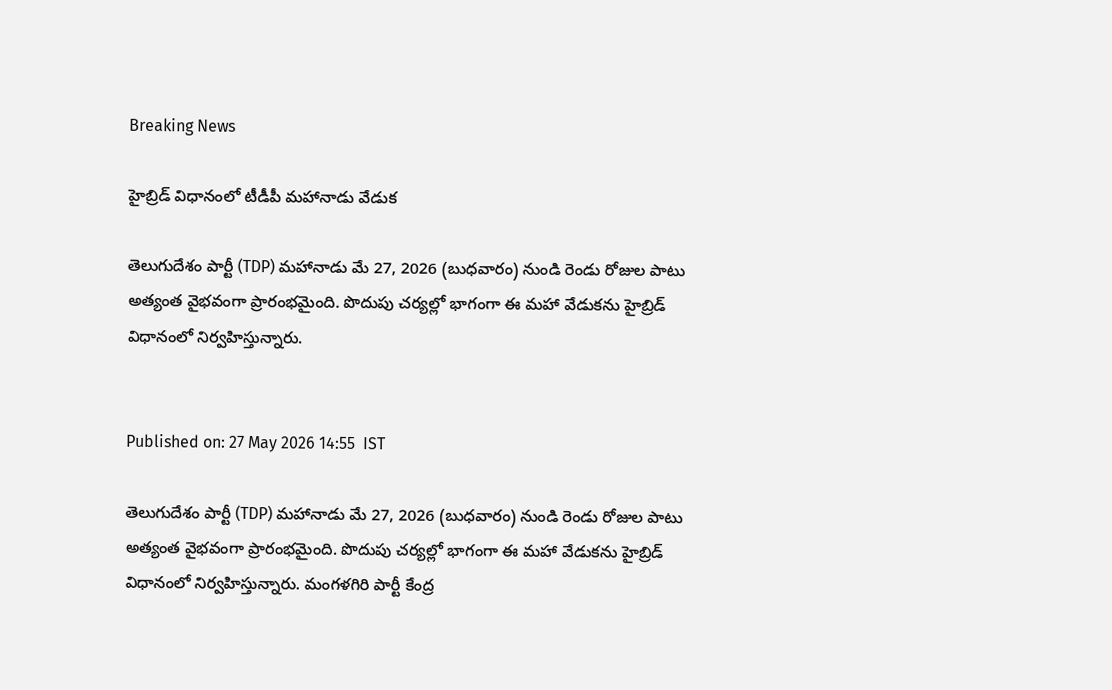Breaking News

హైబ్రిడ్ విధానంలో టీడీపీ మహానాడు వేడుక

తెలుగుదేశం పార్టీ (TDP) మహానాడు మే 27, 2026 (బుధవారం) నుండి రెండు రోజుల పాటు అత్యంత వైభవంగా ప్రారంభమైంది. పొదుపు చర్యల్లో భాగంగా ఈ మహా వేడుకను హైబ్రిడ్ విధానంలో నిర్వహిస్తున్నారు.


Published on: 27 May 2026 14:55  IST

తెలుగుదేశం పార్టీ (TDP) మహానాడు మే 27, 2026 (బుధవారం) నుండి రెండు రోజుల పాటు అత్యంత వైభవంగా ప్రారంభమైంది. పొదుపు చర్యల్లో భాగంగా ఈ మహా వేడుకను హైబ్రిడ్ విధానంలో నిర్వహిస్తున్నారు. మంగళగిరి పార్టీ కేంద్ర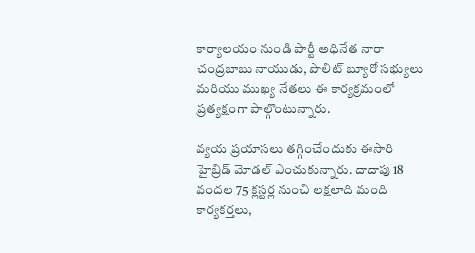కార్యాలయం నుండి పార్టీ అధినేత నారా చంద్రబాబు నాయుడు, పొలిట్ బ్యూరో సభ్యులు మరియు ముఖ్య నేతలు ఈ కార్యక్రమంలో ప్రత్యక్షంగా పాల్గొంటున్నారు.

వ్యయ ప్రయాసలు తగ్గించేందుకు ఈసారి హైబ్రిడ్ మోడల్ ఎంచుకున్నారు. దాదాపు 18 వందల 75 క్లస్టర్ల నుంచి లక్షలాది మంది కార్యకర్తలు,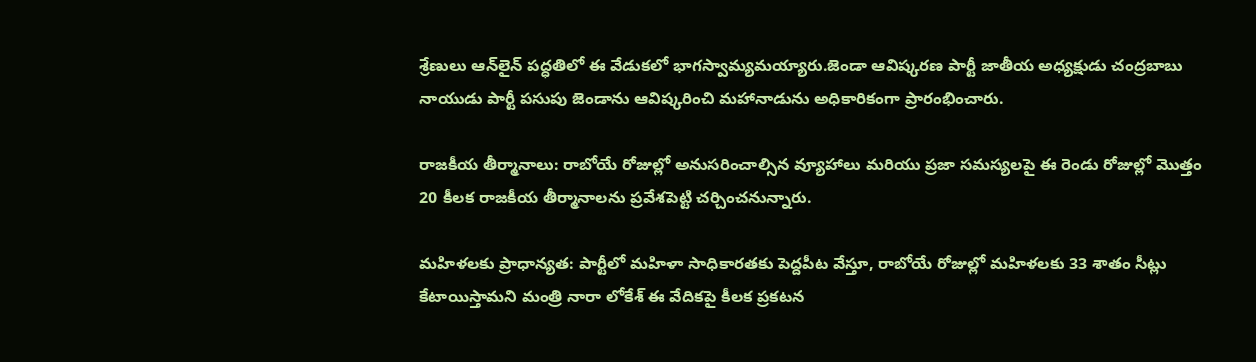శ్రేణులు ఆన్‌లైన్ పద్ధతిలో ఈ వేడుకలో భాగస్వామ్యమయ్యారు.జెండా ఆవిష్కరణ పార్టీ జాతీయ అధ్యక్షుడు చంద్రబాబు నాయుడు పార్టీ పసుపు జెండాను ఆవిష్కరించి మహానాడును అధికారికంగా ప్రారంభించారు.

రాజకీయ తీర్మానాలు: రాబోయే రోజుల్లో అనుసరించాల్సిన వ్యూహాలు మరియు ప్రజా సమస్యలపై ఈ రెండు రోజుల్లో మొత్తం 20 కీలక రాజకీయ తీర్మానాలను ప్రవేశపెట్టి చర్చించనున్నారు.

మహిళలకు ప్రాధాన్యత: పార్టీలో మహిళా సాధికారతకు పెద్దపీట వేస్తూ, రాబోయే రోజుల్లో మహిళలకు 33 శాతం సీట్లు కేటాయిస్తామని మంత్రి నారా లోకేశ్ ఈ వేదికపై కీలక ప్రకటన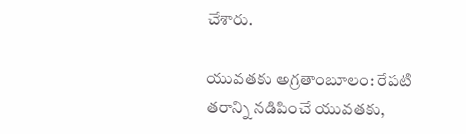చేశారు.

యువతకు అగ్రతాంబూలం: రేపటి తరాన్ని నడిపించే యువతకు,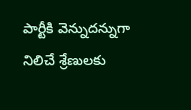పార్టీకి వెన్నుదన్నుగా నిలిచే శ్రేణులకు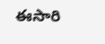ఈసారి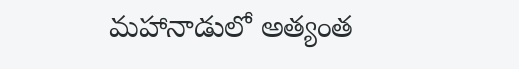మహానాడులో అత్యంత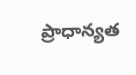ప్రాధాన్యత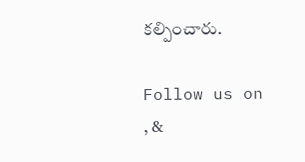కల్పించారు.

Follow us on , &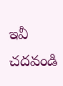ఇవీ చదవండి